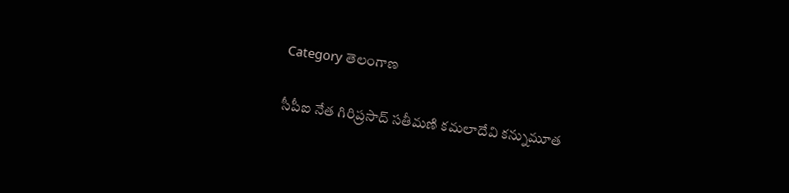Category తెలంగాణ

సీపీఐ నేత గిరిప్రసాద్ సతీమణి కమలాదేవి కన్నుమూత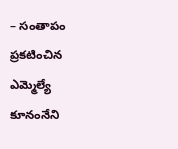– సంతాపం ప్రకటించిన ఎమ్మెల్యే కూనంనేని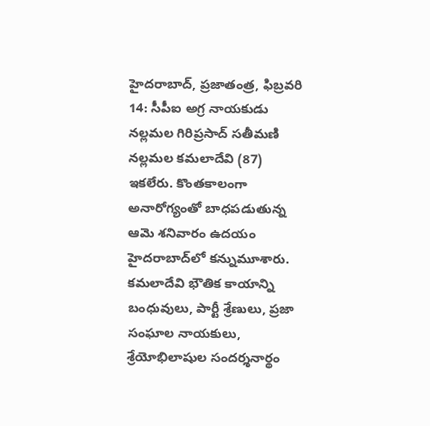హైదరాబాద్, ప్రజాతంత్ర, ఫిబ్రవరి 14: సీపీఐ అగ్ర నాయకుడు నల్లమల గిరిప్రసాద్ సతీమణి నల్లమల కమలాదేవి (87) ఇకలేరు. కొంతకాలంగా అనారోగ్యంతో బాధపడుతున్న ఆమె శనివారం ఉదయం హైదరాబాద్‌లో కన్నుమూశారు. కమలాదేవి భౌతిక కాయాన్ని బంధువులు, పార్టీ శ్రేణులు, ప్రజా సంఘాల నాయకులు, శ్రేయోభిలాషుల సందర్శనార్థం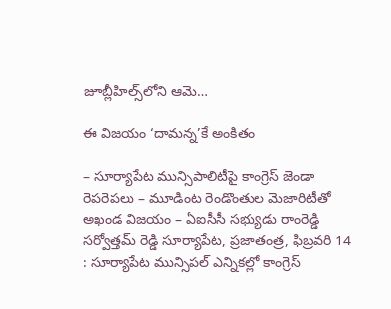జూబ్లీహిల్స్‌లోని ఆమె…

ఈ విజయం ‘దామన్న’కే అంకితం

– సూర్యాపేట మున్సిపాలిటీపై కాంగ్రెస్ జెండా రెపరెపలు – మూడింట రెండొంతుల మెజారిటీతో అఖండ విజయం – ఏఐసీసీ సభ్యుడు రాంరెడ్డి సర్వోత్తమ్ రెడ్డి సూర్యాపేట, ప్రజాతంత్ర, ఫిబ్రవరి 14 : సూర్యాపేట మున్సిపల్ ఎన్నికల్లో కాంగ్రెస్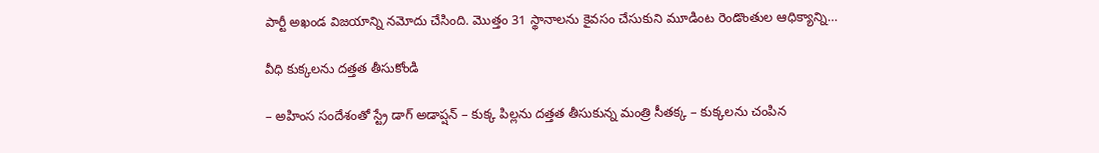పార్టీ అఖండ విజయాన్ని నమోదు చేసింది. మొత్తం 31 స్థానాలను కైవసం చేసుకుని మూడింట రెండొంతుల ఆధిక్యాన్ని…

వీధి కుక్కలను దత్తత తీసుకోండి

– అహింస సందేశంతో స్ట్రే డాగ్ అడాప్షన్ – కుక్క పిల్లను దత్తత తీసుకున్న మంత్రి సీతక్క – కుక్కలను చంపిన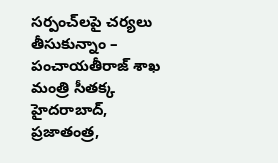సర్పంచ్‌లపై చర్యలు తీసుకున్నాం – పంచాయతీరాజ్ శాఖ మంత్రి సీతక్క హైదరాబాద్, ప్రజాతంత్ర,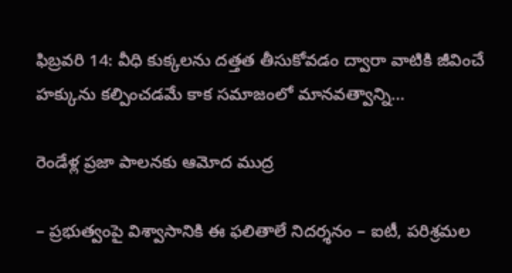ఫిబ్రవరి 14: వీధి కుక్కలను దత్తత తీసుకోవడం ద్వారా వాటికి జీవించే హక్కును కల్పించడమే కాక సమాజంలో మానవత్వాన్ని…

రెండేళ్ల ప్రజా పాలనకు ఆమోద ముద్ర

– ప్రభుత్వంపై విశ్వాసానికి ఈ ఫలితాలే నిదర్శనం – ఐటీ, పరిశ్రమల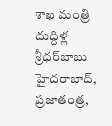శాఖ మంత్రి దుద్దిళ్ల శ్రీధర్‌బాబు హైదరాబాద్, ప్రజాతంత్ర,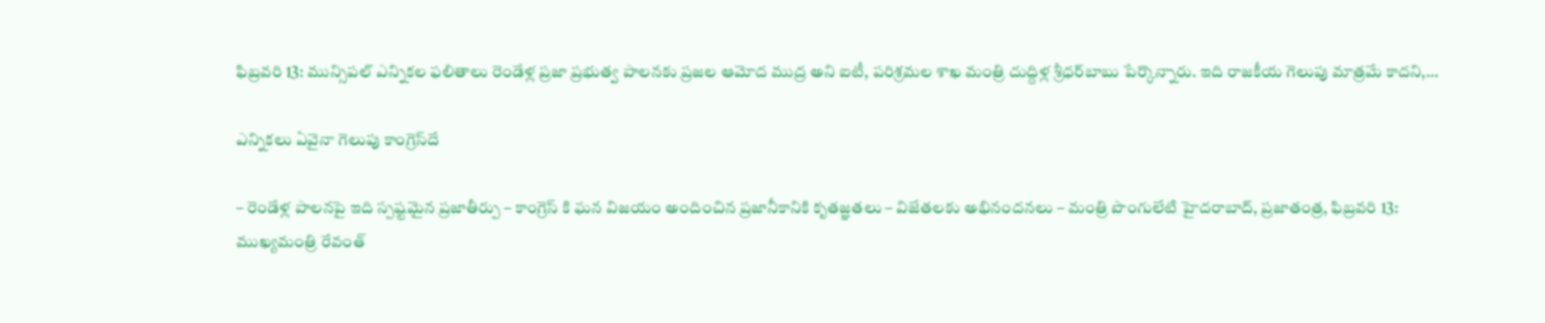ఫిబ్రవరి 13: మున్సిపల్ ఎన్నికల ఫలితాలు రెండేళ్ల ప్రజా ప్రభుత్వ పాలనకు ప్రజల ఆమోద ముద్ర అని ఐటీ, పరిశ్రమల శాఖ మంత్రి దుద్దిళ్ల శ్రీధర్‌బాబు పేర్కొన్నారు. ఇది రాజకీయ గెలుపు మాత్రమే కాదని,…

ఎన్నికలు ఏవైనా గెలుపు కాంగ్రెస్‌దే

– రెండేళ్ల పాలనపై ఇది స్పష్టమైన ప్రజాతీర్పు – కాంగ్రెస్ కి ఘన విజయం అందించిన ప్రజానీకానికి కృతజ్ఞతలు – విజేతలకు అభినందనలు – మంత్రి పొంగులేటి హైదరాబాద్, ప్రజాతంత్ర, ఫిబ్రవరి 13: ముఖ్యమంత్రి రేవంత్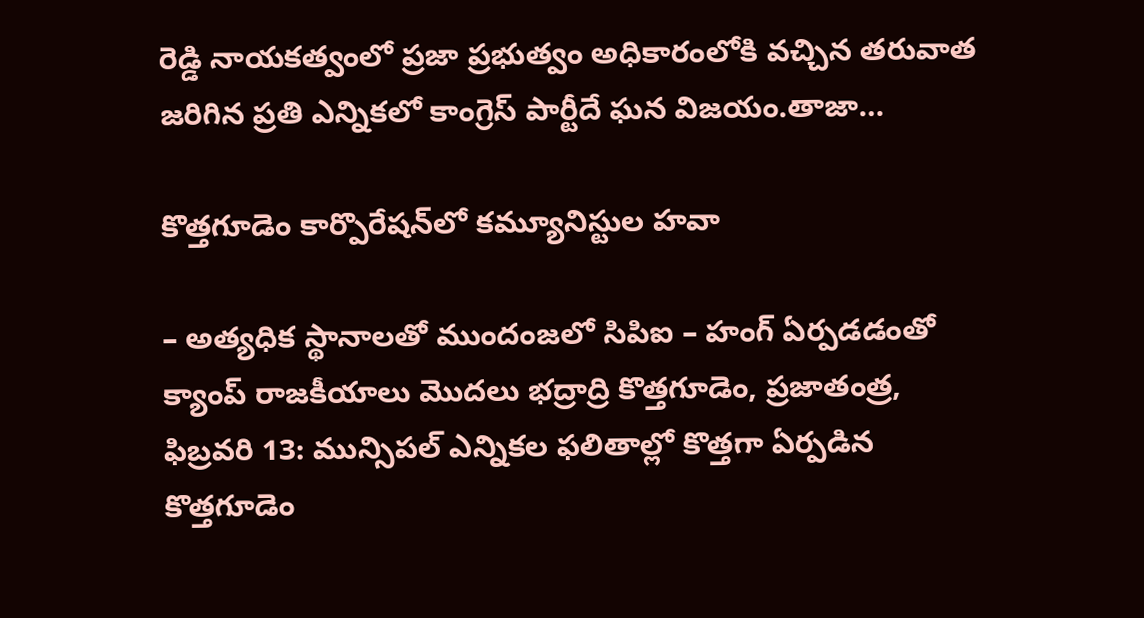రెడ్డి నాయకత్వంలో ప్రజా ప్రభుత్వం అధికారంలోకి వచ్చిన తరువాత జరిగిన ప్రతి ఎన్నికలో కాంగ్రెస్ పార్టీదే ఘన విజయం.తాజా…

కొత్తగూడెం కార్పొరేషన్‌లో కమ్యూనిస్టుల హవా

– అత్యధిక స్థానాలతో ముందంజలో సిపిఐ – హంగ్‌ ఏర్పడడంతో క్యాంప్‌ ‌రాజకీయాలు మొదలు భద్రాద్రి కొత్తగూడెం, ప్రజాతంత్ర‌, ఫిబ్రవరి 13: మున్సిపల్‌ ఎన్నికల ఫలితాల్లో కొత్తగా ఏర్పడిన కొత్తగూడెం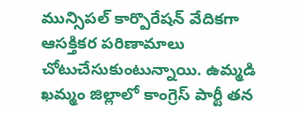మున్సిపల్‌ ‌కార్పొరేషన్‌ ‌వేదికగా ఆసక్తికర పరిణామాలు చోటుచేసుకుంటున్నాయి. ఉమ్మడి ఖమ్మం జిల్లాలో కాంగ్రెస్‌ ‌పార్టీ తన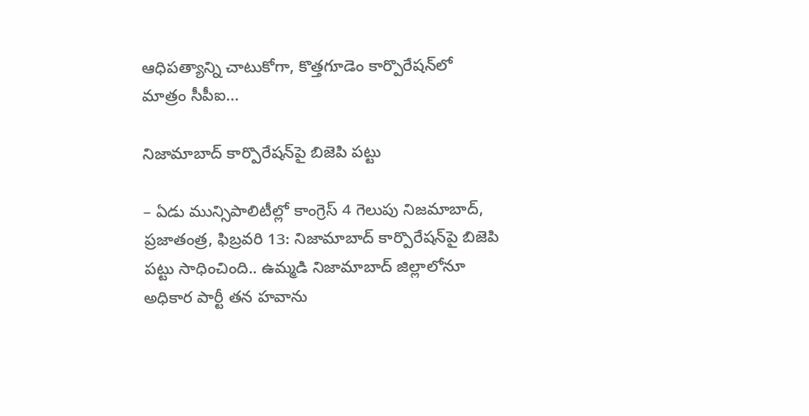ఆధిపత్యాన్ని చాటుకోగా, కొత్తగూడెం కార్పొరేషన్‌లో మాత్రం సీపీఐ…

నిజామాబాద్‌ ‌కార్పొరేషన్‌పై బిజెపి పట్టు

– ఏడు మున్సిపాలిటీల్లో కాంగ్రెస్‌ 4 గెలుపు నిజమాబాద్‌, ప్రజాతంత్ర, ఫిబ్ర‌వ‌రి 13: నిజామాబాద్‌ ‌కార్పొరేషన్‌పై బిజెపి పట్టు సాధించింది.. ఉమ్మడి నిజామాబాద్‌ ‌జిల్లాలోనూ అధికార పార్టీ తన హవాను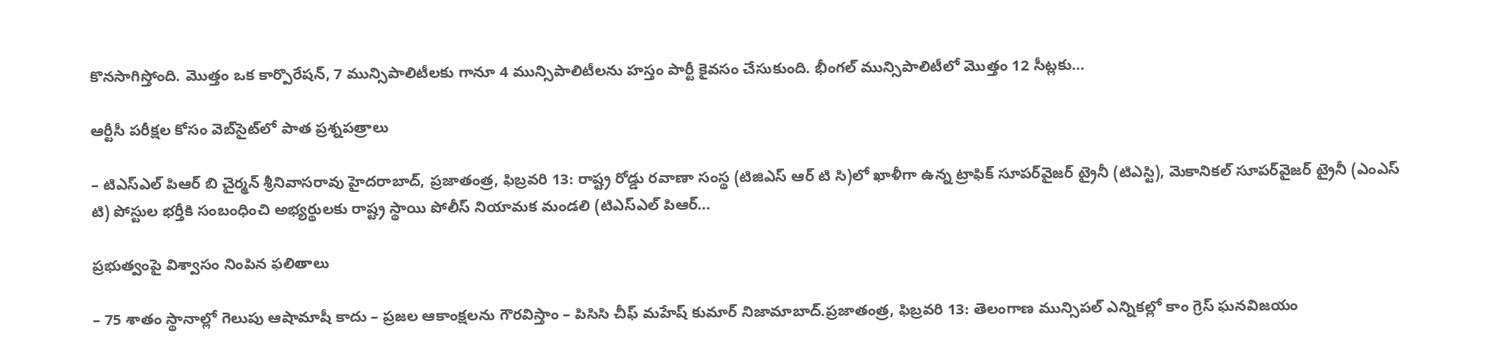కొనసాగిస్తోంది. మొత్తం ఒక కార్పొరేషన్‌, 7 మున్సిపాలిటీలకు గానూ 4 మున్సిపాలిటీలను హస్తం పార్టీ కైవసం చేసుకుంది. భీంగల్‌ ‌మున్సిపాలిటీలో మొత్తం 12 సీట్లకు…

ఆర్టీసీ పరీక్షల కోసం వెబ్‌సైట్‌లో పాత ప్రశ్నపత్రాలు

– టిఎస్ఎల్ పిఆర్ బి చైర్మన్ శ్రీనివాసరావు హైదరాబాద్‌, ప్ర‌జాతంత్ర‌, ఫిబ్రవరి 13: రాష్ట్ర రోడ్డు రవాణా సంస్థ (టిజిఎస్ ఆర్ టి సి)లో ఖాళీగా ఉన్న ట్రాఫిక్ సూపర్‌వైజర్ ట్రైనీ (టిఎస్టి), మెకానికల్ సూపర్‌వైజర్ ట్రైనీ (ఎంఎస్ టి) పోస్టుల భర్తీకి సంబంధించి అభ్యర్థులకు రాష్ట్ర స్థాయి పోలీస్ నియామక మండలి (టిఎస్ఎల్ పిఆర్…

ప్రభుత్వంపై విశ్వాసం నింపిన ఫలితాలు

– 75 శాతం స్థానాల్లో గెలుపు ఆషామాషీ కాదు – ప్రజల ఆకాంక్షలను గౌరవిస్తాం – పిసిసి చీఫ్ మహేష్ కుమార్ నిజామాబాద్.ప్రజాతంత్ర, ఫిబ్రవరి 13: తెలంగాణ మున్సిపల్ ఎన్నికల్లో కాం గ్రెస్ ఘనవిజయం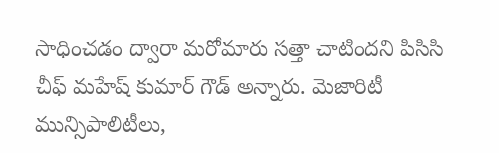సాధించడం ద్వారా మరోమారు సత్తా చాటిందని పిసిసి చీఫ్ మహేష్ కుమార్ గౌడ్ అన్నారు. మెజారిటీ మున్సిపాలిటీలు,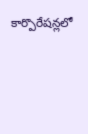కార్పొరేషన్లలో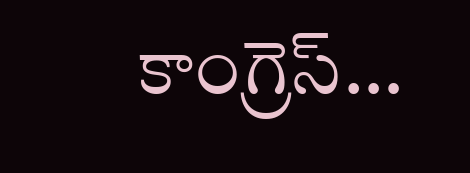కాంగ్రెస్…